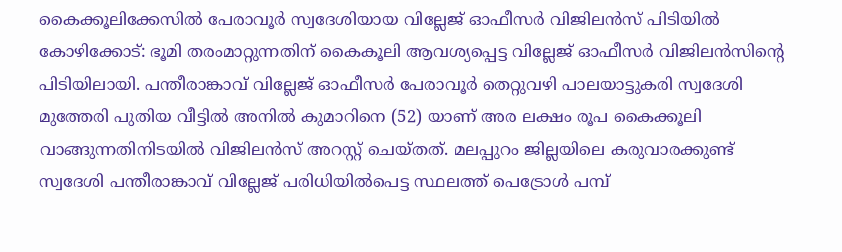കൈക്കൂലിക്കേസിൽ പേരാവൂർ സ്വദേശിയായ വില്ലേജ് ഓഫീസർ വിജിലൻസ് പിടിയിൽ
കോഴിക്കോട്: ഭൂമി തരംമാറ്റുന്നതിന് കൈകൂലി ആവശ്യപ്പെട്ട വില്ലേജ് ഓഫീസർ വിജിലൻസിന്റെ പിടിയിലായി. പന്തീരാങ്കാവ് വില്ലേജ് ഓഫീസർ പേരാവൂർ തെറ്റുവഴി പാലയാട്ടുകരി സ്വദേശി മുത്തേരി പുതിയ വീട്ടിൽ അനിൽ കുമാറിനെ (52) യാണ് അര ലക്ഷം രൂപ കൈക്കൂലി വാങ്ങുന്നതിനിടയിൽ വിജിലൻസ് അറസ്റ്റ് ചെയ്തത്. മലപ്പുറം ജില്ലയിലെ കരുവാരക്കുണ്ട് സ്വദേശി പന്തീരാങ്കാവ് വില്ലേജ് പരിധിയിൽപെട്ട സ്ഥലത്ത് പെട്രോൾ പമ്പ്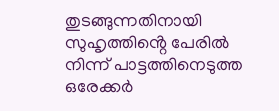തുടങ്ങുന്നതിനായി സുഹൃത്തിൻ്റെ പേരിൽ നിന്ന് പാട്ടത്തിനെടുത്ത ഒരേക്കർ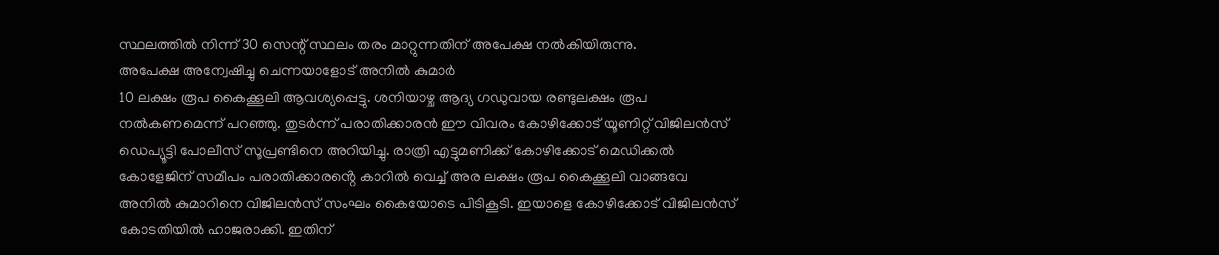സ്ഥലത്തിൽ നിന്ന് 30 സെന്റ് സ്ഥലം തരം മാറ്റുന്നതിന് അപേക്ഷ നൽകിയിരുന്നു.
അപേക്ഷ അന്വേഷിച്ചു ചെന്നയാളോട് അനിൽ കുമാർ
10 ലക്ഷം രൂപ കൈക്കൂലി ആവശ്യപ്പെട്ടു. ശനിയാഴ്ച ആദ്യ ഗഡുവായ രണ്ടുലക്ഷം രൂപ നൽകണമെന്ന് പറഞ്ഞു. തുടർന്ന് പരാതിക്കാരൻ ഈ വിവരം കോഴിക്കോട് യൂണിറ്റ് വിജിലൻസ് ഡെപ്യൂട്ടി പോലീസ് സൂപ്രണ്ടിനെ അറിയിച്ചു. രാത്രി എട്ടുമണിക്ക് കോഴിക്കോട് മെഡിക്കൽ കോളേജിന് സമീപം പരാതിക്കാരൻ്റെ കാറിൽ വെച്ച് അര ലക്ഷം രൂപ കൈക്കൂലി വാങ്ങവേ അനിൽ കുമാറിനെ വിജിലൻസ് സംഘം കൈയോടെ പിടികൂടി. ഇയാളെ കോഴിക്കോട് വിജിലൻസ് കോടതിയിൽ ഹാജരാക്കി. ഇതിന്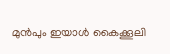മുൻപും ഇയാൾ കൈക്കൂലി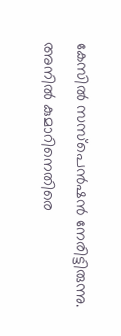കേസിൽ സസ്പെൻഷൻ നേരിട്ടിരുന്നു. അനിൽ കുമാറിനെതിരെ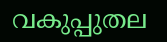വകുപ്പുതല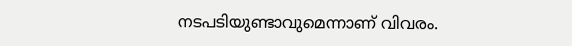നടപടിയുണ്ടാവുമെന്നാണ് വിവരം.